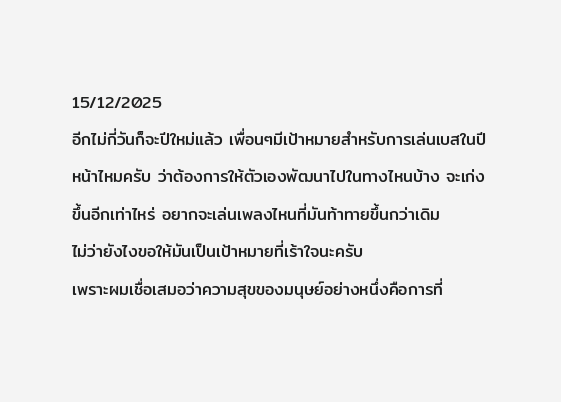15/12/2025
อีกไม่กี่วันก็จะปีใหม่แล้ว เพื่อนๆมีเป้าหมายสำหรับการเล่นเบสในปีหน้าไหมครับ ว่าต้องการให้ตัวเองพัฒนาไปในทางไหนบ้าง จะเก่งขึ้นอีกเท่าไหร่ อยากจะเล่นเพลงไหนที่มันท้าทายขึ้นกว่าเดิม
ไม่ว่ายังไงขอให้มันเป็นเป้าหมายที่เร้าใจนะครับ
เพราะผมเชื่อเสมอว่าความสุขของมนุษย์อย่างหนึ่งคือการที่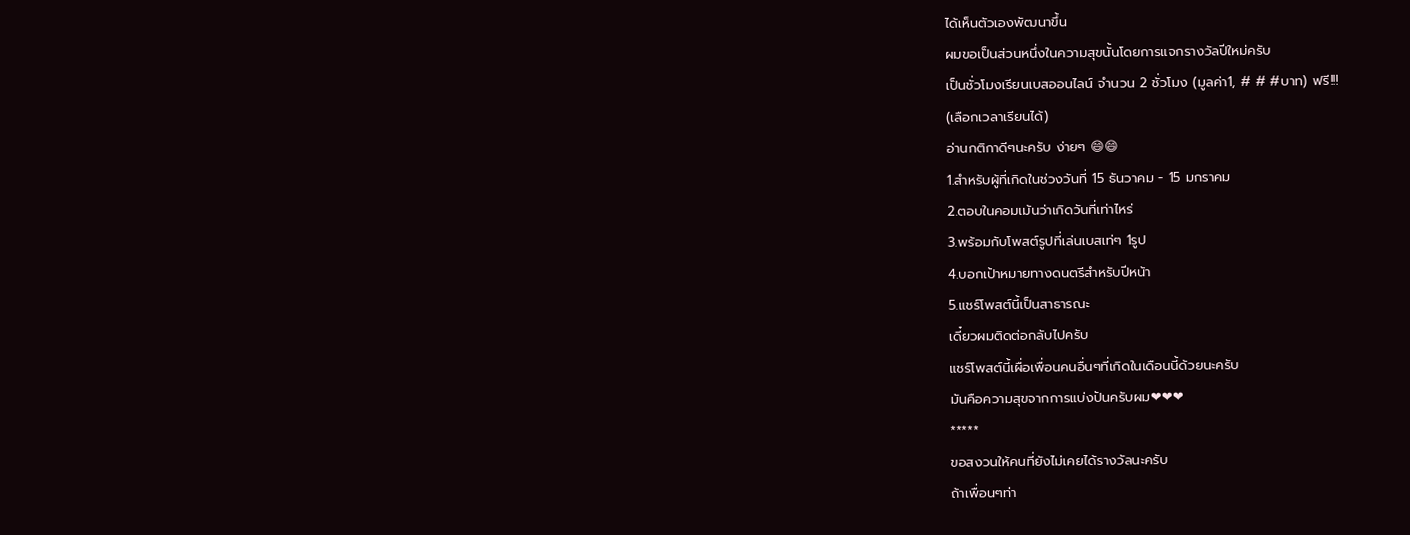ได้เห็นตัวเองพัฒนาขึ้น
ผมขอเป็นส่วนหนึ่งในความสุขนั้นโดยการแจกรางวัลปีใหม่ครับ
เป็นชั่วโมงเรียนเบสออนไลน์ จำนวน 2 ชั่วโมง (มูลค่า1, # # #บาท) ฟรี!!!
(เลือกเวลาเรียนได้)
อ่านกติกาดีๆนะครับ ง่ายๆ 😄😄
1.สำหรับผู้ที่เกิดในช่วงวันที่ 15 ธันวาคม - 15 มกราคม
2.ตอบในคอมเม้นว่าเกิดวันที่เท่าไหร่
3.พร้อมกับโพสต์รูปที่เล่นเบสเท่ๆ 1รูป
4.บอกเป้าหมายทางดนตรีสำหรับปีหน้า
5.แชร์โพสต์นี้เป็นสาธารณะ
เดี๋ยวผมติดต่อกลับไปครับ
แชร์โพสต์นี้เผื่อเพื่อนคนอื่นๆที่เกิดในเดือนนี้ด้วยนะครับ
มันคือความสุขจากการแบ่งปันครับผม❤❤❤
*****
ขอสงวนให้คนที่ยังไม่เคยได้รางวัลนะครับ
ถ้าเพื่อนๆท่า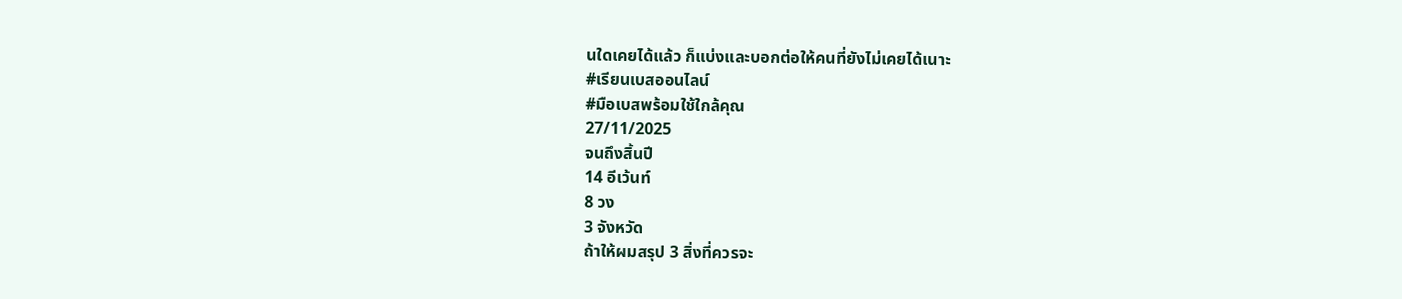นใดเคยได้แล้ว ก็แบ่งและบอกต่อให้คนที่ยังไม่เคยได้เนาะ
#เรียนเบสออนไลน์
#มือเบสพร้อมใช้ใกล้คุณ
27/11/2025
จนถึงสิ้นปี
14 อีเว้นท์
8 วง
3 จังหวัด
ถ้าให้ผมสรุป 3 สิ่งที่ควรจะ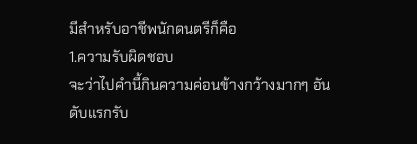มีสำหรับอาชีพนักดนตรีก็คือ
1.ความรับผิดชอบ
จะว่าไปคำนี้กินความค่อนข้างกว้างมากๆ อันดับแรกรับ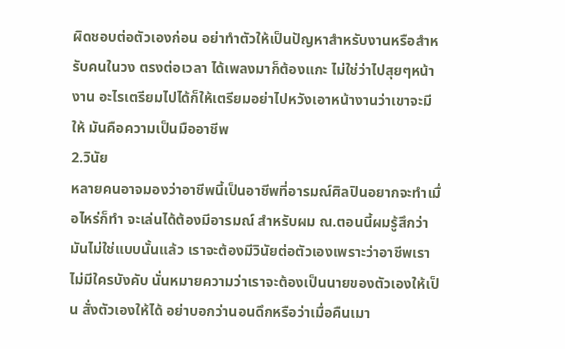ผิดชอบต่อตัวเองก่อน อย่าทำตัวให้เป็นปัญหาสำหรับงานหรือสำหรับคนในวง ตรงต่อเวลา ได้เพลงมาก็ต้องแกะ ไม่ใช่ว่าไปสุยๆหน้างาน อะไรเตรียมไปได้ก็ให้เตรียมอย่าไปหวังเอาหน้างานว่าเขาจะมีให้ มันคือความเป็นมืออาชีพ
2.วินัย
หลายคนอาจมองว่าอาชีพนี้เป็นอาชีพที่อารมณ์ศิลปินอยากจะทำเมื่อไหร่ก็ทำ จะเล่นได้ต้องมีอารมณ์ สำหรับผม ณ.ตอนนี้ผมรู้สึกว่ามันไม่ใช่แบบนั้นแล้ว เราจะต้องมีวินัยต่อตัวเองเพราะว่าอาชีพเราไม่มีใครบังคับ นั่นหมายความว่าเราจะต้องเป็นนายของตัวเองให้เป็น สั่งตัวเองให้ได้ อย่าบอกว่านอนดึกหรือว่าเมื่อคืนเมา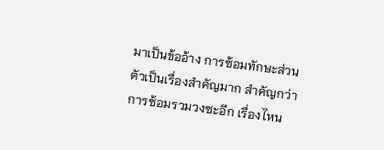มาเป็นข้ออ้าง การซ้อมทักษะส่วนตัวเป็นเรื่องสำคัญมาก สำคัญกว่าการซ้อมรวมวงซะอีก เรื่องไหน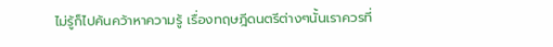ไม่รู้ก็ไปค้นคว้าหาความรู้ เรื่องทฤษฎีดนตรีต่างๆนั้นเราควรที่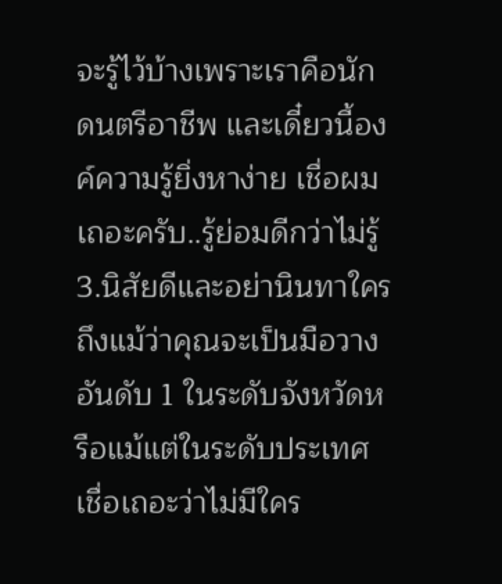จะรู้ไว้บ้างเพราะเราคือนักดนตรีอาชีพ และเดี๋ยวนี้องค์ความรู้ยิ่งหาง่าย เชื่อผมเถอะครับ..รู้ย่อมดีกว่าไม่รู้
3.นิสัยดีและอย่านินทาใคร
ถึงแม้ว่าคุณจะเป็นมือวางอันดับ 1 ในระดับจังหวัดหรือแม้แต่ในระดับประเทศ เชื่อเถอะว่าไม่มีใคร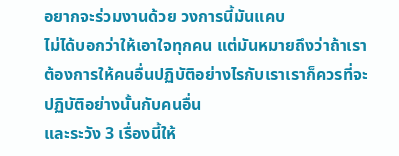อยากจะร่วมงานด้วย วงการนี้มันแคบ
ไม่ได้บอกว่าให้เอาใจทุกคน แต่มันหมายถึงว่าถ้าเราต้องการให้คนอื่นปฏิบัติอย่างไรกับเราเราก็ควรที่จะปฏิบัติอย่างนั้นกับคนอื่น
และระวัง 3 เรื่องนี้ให้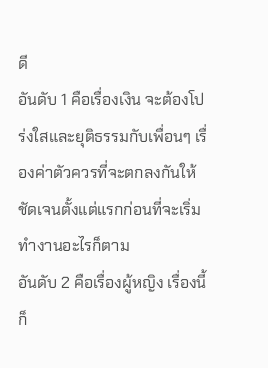ดี
อันดับ 1 คือเรื่องเงิน จะต้องโปร่งใสและยุติธรรมกับเพื่อนๆ เรื่องค่าตัวควรที่จะตกลงกันให้ชัดเจนตั้งแต่แรกก่อนที่จะเริ่มทำงานอะไรก็ตาม
อันดับ 2 คือเรื่องผู้หญิง เรื่องนี้ก็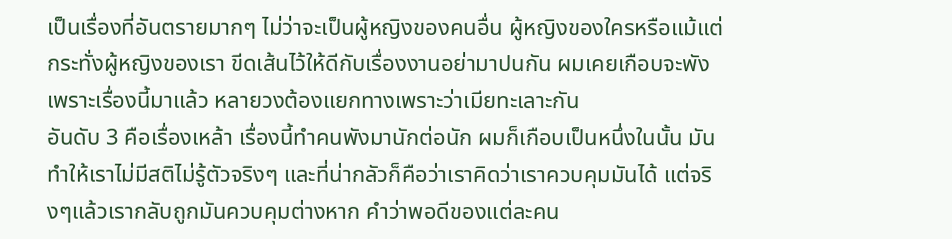เป็นเรื่องที่อันตรายมากๆ ไม่ว่าจะเป็นผู้หญิงของคนอื่น ผู้หญิงของใครหรือแม้แต่กระทั่งผู้หญิงของเรา ขีดเส้นไว้ให้ดีกับเรื่องงานอย่ามาปนกัน ผมเคยเกือบจะพังเพราะเรื่องนี้มาแล้ว หลายวงต้องแยกทางเพราะว่าเมียทะเลาะกัน
อันดับ 3 คือเรื่องเหล้า เรื่องนี้ทำคนพังมานักต่อนัก ผมก็เกือบเป็นหนึ่งในนั้น มันทำให้เราไม่มีสติไม่รู้ตัวจริงๆ และที่น่ากลัวก็คือว่าเราคิดว่าเราควบคุมมันได้ แต่จริงๆแล้วเรากลับถูกมันควบคุมต่างหาก คำว่าพอดีของแต่ละคน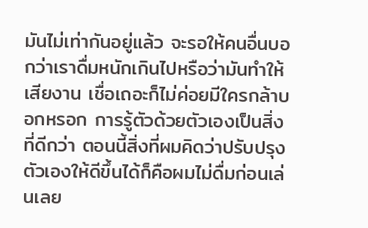มันไม่เท่ากันอยู่แล้ว จะรอให้คนอื่นบอกว่าเราดื่มหนักเกินไปหรือว่ามันทำให้เสียงาน เชื่อเถอะก็ไม่ค่อยมีใครกล้าบอกหรอก การรู้ตัวด้วยตัวเองเป็นสิ่งที่ดีกว่า ตอนนี้สิ่งที่ผมคิดว่าปรับปรุงตัวเองให้ดีขึ้นได้ก็คือผมไม่ดื่มก่อนเล่นเลย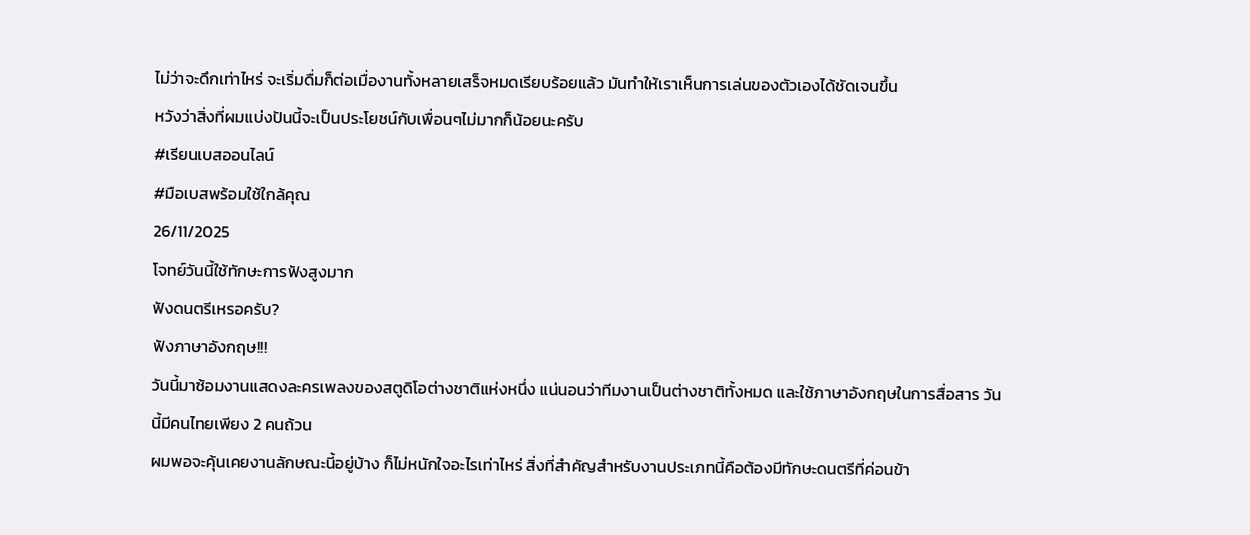ไม่ว่าจะดึกเท่าไหร่ จะเริ่มดื่มก็ต่อเมื่องานทั้งหลายเสร็จหมดเรียบร้อยแล้ว มันทำให้เราเห็นการเล่นของตัวเองได้ชัดเจนขึ้น
หวังว่าสิ่งที่ผมแบ่งปันนี้จะเป็นประโยชน์กับเพื่อนๆไม่มากก็น้อยนะครับ
#เรียนเบสออนไลน์
#มือเบสพร้อมใช้ใกล้คุณ
26/11/2025
โจทย์วันนี้ใช้ทักษะการฟังสูงมาก
ฟังดนตรีเหรอครับ?
ฟังภาษาอังกฤษ!!!
วันนี้มาซ้อมงานแสดงละครเพลงของสตูดิโอต่างชาติแห่งหนึ่ง แน่นอนว่าทีมงานเป็นต่างชาติทั้งหมด และใช้ภาษาอังกฤษในการสื่อสาร วันนี้มีคนไทยเพียง 2 คนถ้วน
ผมพอจะคุ้นเคยงานลักษณะนี้อยู่บ้าง ก็ไม่หนักใจอะไรเท่าไหร่ สิ่งที่สำคัญสำหรับงานประเภทนี้คือต้องมีทักษะดนตรีที่ค่อนข้า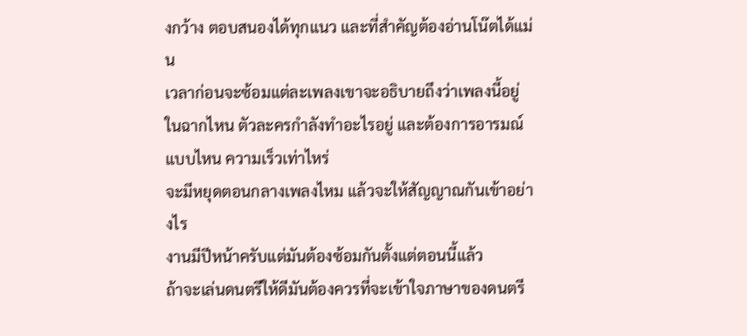งกว้าง ตอบสนองได้ทุกแนว และที่สำคัญต้องอ่านโน๊ตได้แม่น
เวลาก่อนจะซ้อมแต่ละเพลงเขาจะอธิบายถึงว่าเพลงนี้อยู่ในฉากไหน ตัวละครกำลังทำอะไรอยู่ และต้องการอารมณ์แบบไหน ความเร็วเท่าไหร่
จะมีหยุดตอนกลางเพลงไหม แล้วจะให้สัญญาณกันเข้าอย่างไร
งานมีปีหน้าครับแต่มันต้องซ้อมกันตั้งแต่ตอนนี้แล้ว
ถ้าจะเล่นดนตรีให้ดีมันต้องควรที่จะเข้าใจภาษาของดนตรี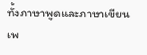ทั้งภาษาพูดและภาษาเขียน เพ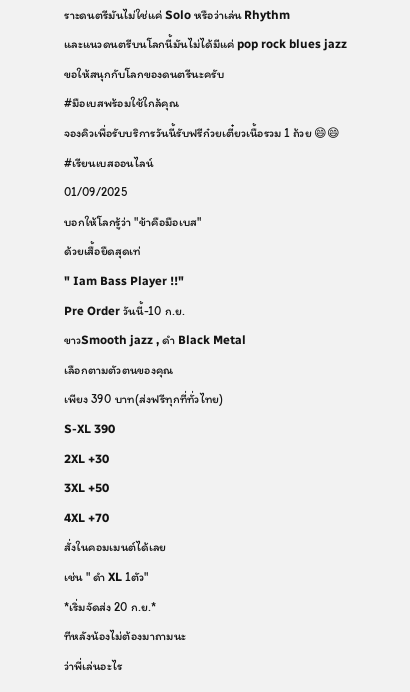ราะดนตรีมันไม่ใช่แค่ Solo หรือว่าเล่น Rhythm
และแนวดนตรีบนโลกนี้มันไม่ได้มีแค่ pop rock blues jazz
ขอให้สนุกกับโลกของดนตรีนะครับ
#มือเบสพร้อมใช้ใกล้คุณ
จองคิวเพื่อรับบริการวันนี้รับฟรีก๋วยเตี๋ยวเนื้อรวม 1 ถ้วย 😄😄
#เรียนเบสออนไลน์
01/09/2025
บอกให้โลกรู้ว่า "ข้าคือมือเบส"
ด้วยเสื้อยืดสุดเท่
" Iam Bass Player !!"
Pre Order วันนี้-10 ก.ย.
ขาวSmooth jazz , ดำ Black Metal
เลือกตามตัวตนของคุณ
เพียง 390 บาท(ส่งฟรีทุกที่ทั่วไทย)
S-XL 390
2XL +30
3XL +50
4XL +70
สั่งในคอมเมนต์ได้เลย
เช่น " ดำ XL 1ตัว"
*เริ่มจัดส่ง 20 ก.ย.*
ทีหลังน้องไม่ต้องมาถามนะ
ว่าพี่เล่นอะไร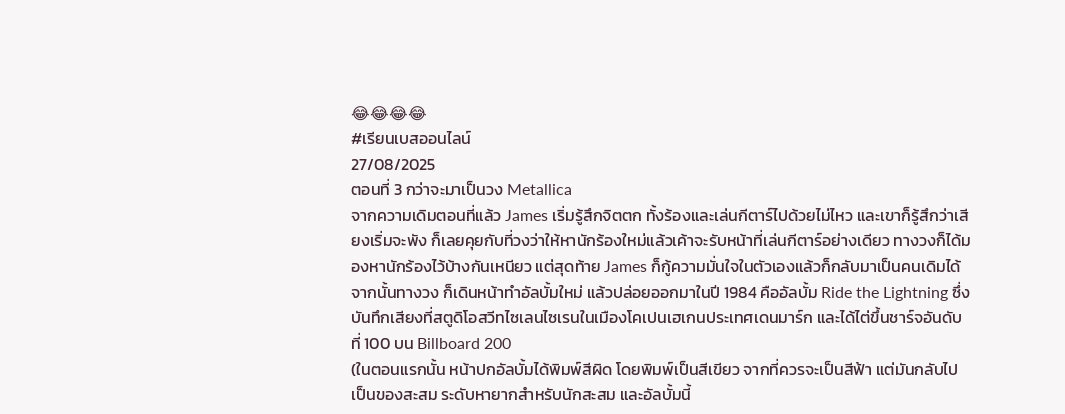😂😂😂😂
#เรียนเบสออนไลน์
27/08/2025
ตอนที่ 3 กว่าจะมาเป็นวง Metallica
จากความเดิมตอนที่แล้ว James เริ่มรู้สึกจิตตก ทั้งร้องและเล่นกีตาร์ไปด้วยไม่ไหว และเขาก็รู้สึกว่าเสียงเริ่มจะพัง ก็เลยคุยกับที่วงว่าให้หานักร้องใหม่แล้วเค้าจะรับหน้าที่เล่นกีตาร์อย่างเดียว ทางวงก็ได้มองหานักร้องไว้บ้างกันเหนียว แต่สุดท้าย James ก็กู้ความมั่นใจในตัวเองแล้วก็กลับมาเป็นคนเดิมได้ จากนั้นทางวง ก็เดินหน้าทำอัลบั้มใหม่ แล้วปล่อยออกมาในปี 1984 คืออัลบั้ม Ride the Lightning ซึ่งบันทึกเสียงที่สตูดิโอสวีทไซเลนไซเรนในเมืองโคเปนเฮเกนประเทศเดนมาร์ก และได้ไต่ขึ้นชาร์จอันดับที่ 100 บน Billboard 200
(ในตอนแรกนั้น หน้าปกอัลบั้มได้พิมพ์สีผิด โดยพิมพ์เป็นสีเขียว จากที่ควรจะเป็นสีฟ้า แต่มันกลับไปเป็นของสะสม ระดับหายากสำหรับนักสะสม และอัลบั้มนี้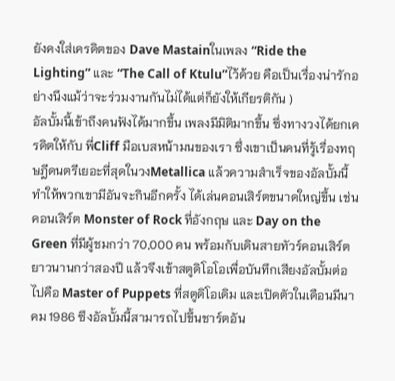ยังคงใส่เครดิตของ Dave Mastainในเพลง “Ride the Lighting” และ “The Call of Ktulu”ไว้ด้วย คือเป็นเรื่องน่ารักอย่างนึงแม้ว่าจะร่วมงานกันไม่ได้แต่ก็ยังให้เกียรติกัน )
อัลบั้มนี้เข้าถึงคนฟังได้มากขึ้น เพลงมีมิติมากขึ้น ซึ่งทางวงได้ยกเครดิตให้กับ พี่Cliff มือเบสหน้ามนของเรา ซึ่งเขาเป็นคนที่รู้เรื่องทฤษฎีดนตรีเยอะที่สุดในวงMetallica แล้วความสำเร็จของอัลบั้มนี้ทำให้พวกเขามีอันจะกินอีกครั้ง ได้เล่นคอนเสิร์ตขนาดใหญ่ขึ้น เช่นคอนเสิร์ต Monster of Rock ที่อังกฤษ และ Day on the Green ที่มีผู้ชมกว่า 70,000 คน พร้อมกับเดินสายทัวร์คอนเสิร์ตยาวนานกว่าสองปี แล้วจึงเข้าสตูดิโอโอเพื่อบันทึกเสียงอัลบั้มต่อไปคือ Master of Puppets ที่สตูดิโอเดิม และเปิดตัวในเดือนมีนาคม 1986 ซึงอัลบั้มนี้สามารถไปขึ้นชาร์ตอัน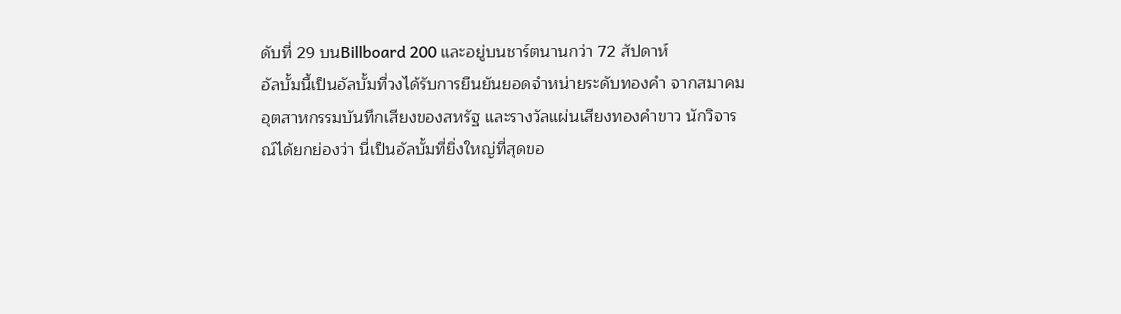ดับที่ 29 บนBillboard 200 และอยู่บนชาร์ตนานกว่า 72 สัปดาห์
อัลบั้มนี้เป็นอัลบั้มที่วงได้รับการยืนยันยอดจำหน่ายระดับทองคำ จากสมาคมอุตสาหกรรมบันทึกเสียงของสหรัฐ และรางวัลแผ่นเสียงทองคำขาว นักวิจารณ์ได้ยกย่องว่า นี่เป็นอัลบั้มที่ยิ่งใหญ่ที่สุดขอ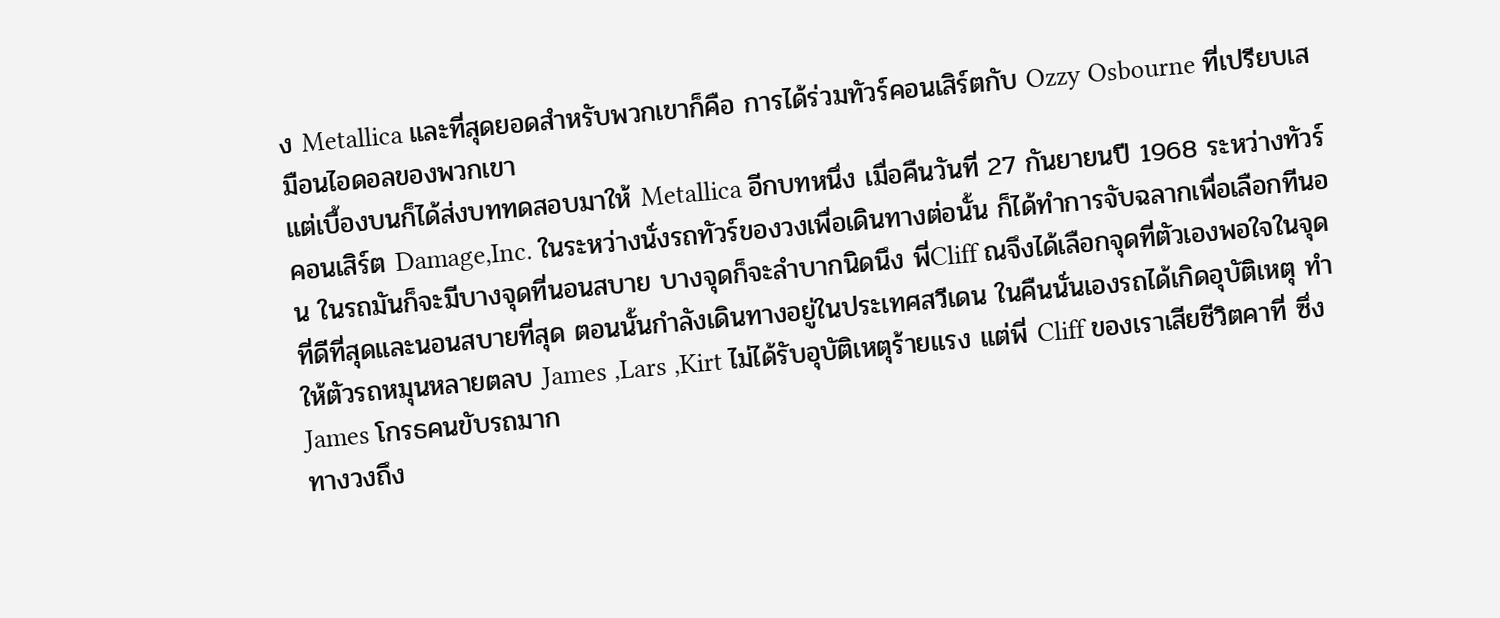ง Metallica และที่สุดยอดสำหรับพวกเขาก็คือ การได้ร่วมทัวร์คอนเสิร์ตกับ Ozzy Osbourne ที่เปรียบเสมือนไอดอลของพวกเขา
แต่เบื้องบนก็ได้ส่งบททดสอบมาให้ Metallica อีกบทหนึ่ง เมื่อคืนวันที่ 27 กันยายนปี 1968 ระหว่างทัวร์คอนเสิร์ต Damage,Inc. ในระหว่างนั่งรถทัวร์ของวงเพื่อเดินทางต่อนั้น ก็ได้ทำการจับฉลากเพื่อเลือกทีนอน ในรถมันก็จะมีบางจุดที่นอนสบาย บางจุดก็จะลำบากนิดนึง พี่Cliff ณจึงได้เลือกจุดที่ตัวเองพอใจในจุดที่ดีที่สุดและนอนสบายที่สุด ตอนนั้นกำลังเดินทางอยู่ในประเทศสวีเดน ในคืนนั่นเองรถได้เกิดอุบัติเหตุ ทำให้ตัวรถหมุนหลายตลบ James ,Lars ,Kirt ไม่ได้รับอุบัติเหตุร้ายแรง แต่พี่ Cliff ของเราเสียชีวิตคาที่ ซึ่ง James โกรธคนขับรถมาก
ทางวงถึง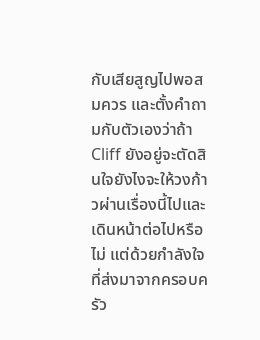กับเสียสูญไปพอสมควร และตั้งคำถามกับตัวเองว่าถ้า Cliff ยังอยู่จะตัดสินใจยังไงจะให้วงก้าวผ่านเรื่องนี้ไปและเดินหน้าต่อไปหรือไม่ แต่ด้วยกำลังใจที่ส่งมาจากครอบครัว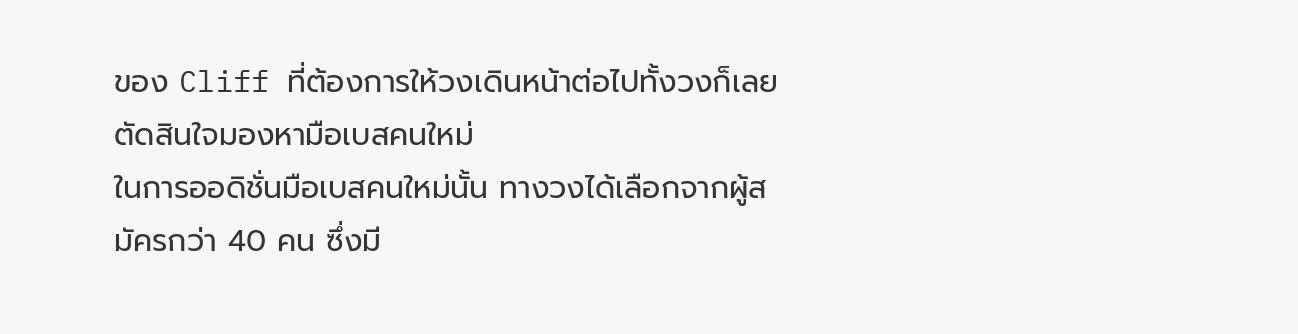ของ Cliff ที่ต้องการให้วงเดินหน้าต่อไปทั้งวงก็เลยตัดสินใจมองหามือเบสคนใหม่
ในการออดิชั่นมือเบสคนใหม่นั้น ทางวงได้เลือกจากผู้สมัครกว่า 40 คน ซึ่งมี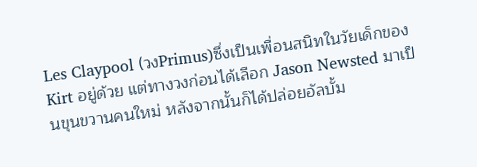Les Claypool (วงPrimus)ซึ่งเป็นเพื่อนสนิทในวัยเด็กของ Kirt อยู่ด้วย แต่ทางวงก่อนได้เลือก Jason Newsted มาเป็นขุนขวานคนใหม่ หลังจากนั้นก็ได้ปล่อยอัลบั้ม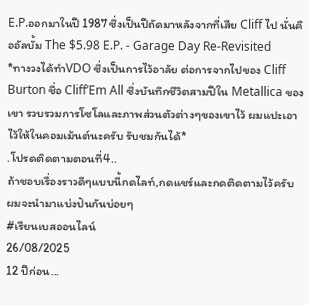E.P.ออกมาในปี 1987 ซึ่งเป็นปีถัดมาหลังจากที่เสีย Cliff ไป นั่นคืออัลบั้ม The $5.98 E.P. - Garage Day Re-Revisited
*ทางวงได้ทำVDO ซึ่งเป็นการไว้อาลัย ต่อการจากไปของ Cliff Burton ชื่อ Cliff’Em All ซึ่งบันทึกชีวิตสามปีใน Metallica ของเขา รวบรวมการโซโลและภาพส่วนตัวต่างๆของเขาไว้ ผมแปะเอาไว้ให้ในคอมเม้นต์นะครับ รับชมกันได้*
.โปรดติดตามตอนที่4..
ถ้าชอบเรื่องราวดีๆแบบนี้กดไลท์,กดแชร์และกดติดตามไว้ครับ
ผมจะนำมาแบ่งปันกันบ่อยๆ
#เรียนเบสออนไลน์
26/08/2025
12 ปีก่อน...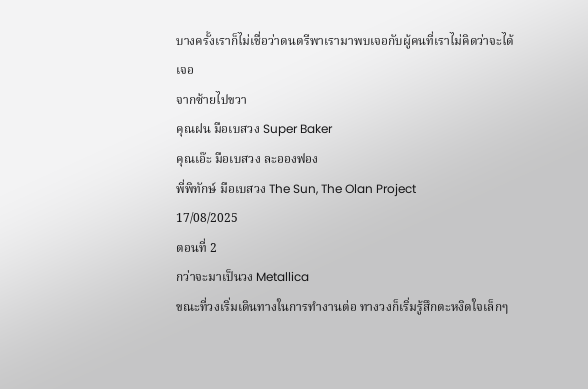บางครั้งเราก็ไม่เชื่อว่าดนตรีพาเรามาพบเจอกับผู้คนที่เราไม่คิดว่าจะได้เจอ
จากซ้ายไปขวา
คุณฝน มือเบสวง Super Baker
คุณเอ๊ะ มือเบสวง ละอองฟอง
พี่พิทักษ์ มือเบสวง The Sun, The Olan Project
17/08/2025
ตอนที่ 2
กว่าจะมาเป็นวง Metallica
ขณะที่วงเริ่มเดินทางในการทำงานต่อ ทางวงก็เริ่มรู้สึกตะหงิดใจเล็กๆ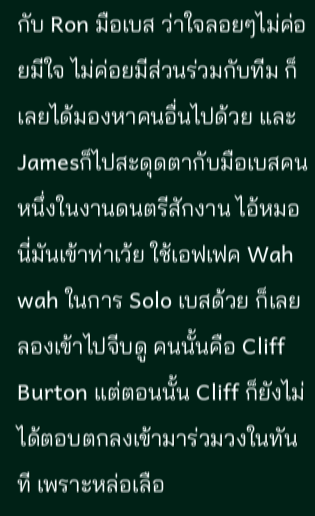กับ Ron มือเบส ว่าใจลอยๆไม่ค่อยมีใจ ไม่ค่อยมีส่วนร่วมกับทีม ก็เลยได้มองหาคนอื่นไปด้วย และ Jamesก็ไปสะดุดตากับมือเบสคนหนึ่งในงานดนตรีสักงาน ไอ้หมอนี่มันเข้าท่าเว้ย ใช้เอฟเฟค Wah wah ในการ Solo เบสด้วย ก็เลยลองเข้าไปจีบดู คนนั้นคือ Cliff Burton แต่ตอนนั้น Cliff ก็ยังไม่ได้ตอบตกลงเข้ามาร่วมวงในทันที เพราะหล่อเลือ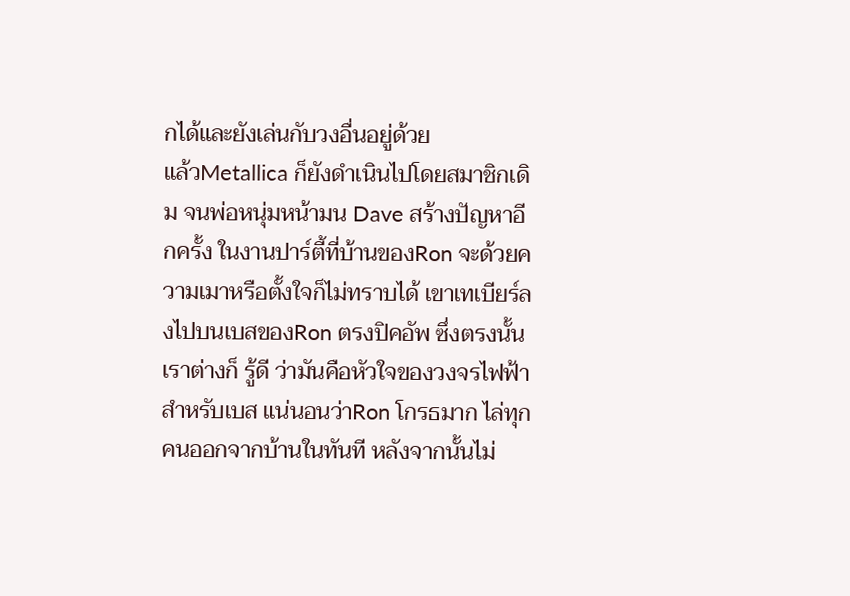กได้และยังเล่นกับวงอื่นอยู่ด้วย
แล้วMetallica ก็ยังดำเนินไปโดยสมาชิกเดิม จนพ่อหนุ่มหน้ามน Dave สร้างปัญหาอีกครั้ง ในงานปาร์ตี้ที่บ้านของRon จะด้วยความเมาหรือตั้งใจก็ไม่ทราบได้ เขาเทเบียร์ลงไปบนเบสของRon ตรงปิคอัพ ซึ่งตรงนั้นเราต่างก็ รู้ดี ว่ามันคือหัวใจของวงจรไฟฟ้า สำหรับเบส แน่นอนว่าRon โกรธมาก ไล่ทุกคนออกจากบ้านในทันที หลังจากนั้นไม่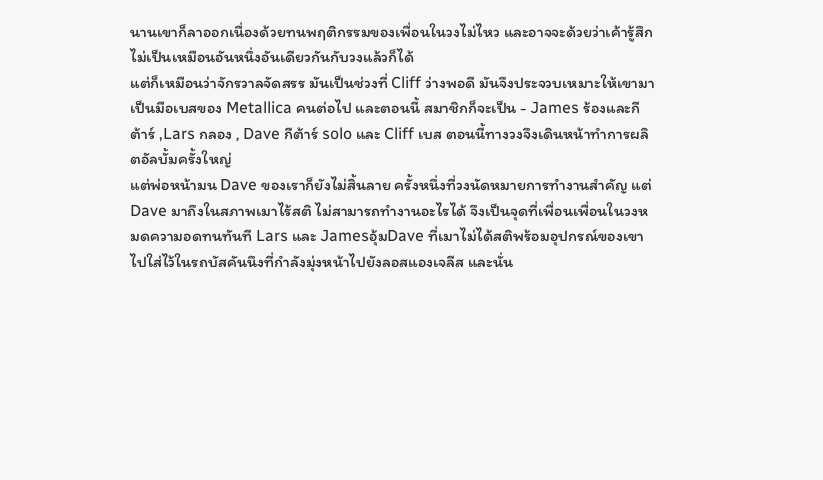นานเขาก็ลาออกเนื่องด้วยทนพฤติกรรมของเพื่อนในวงไม่ไหว และอาจจะด้วยว่าเค้ารู้สึกไม่เป็นเหมือนอันหนึ่งอันเดียวกันกับวงแล้วก็ได้
แต่ก็เหมือนว่าจักรวาลจัดสรร มันเป็นช่วงที่ Cliff ว่างพอดี มันจึงประจวบเหมาะให้เขามาเป็นมือเบสของ Metallica คนต่อไป และตอนนี้ สมาชิกก็จะเป็น - James ร้องและกีต้าร์ ,Lars กลอง , Dave กีต้าร์ solo และ Cliff เบส ตอนนี้ทางวงจึงเดินหน้าทำการผลิตอัลบั้มครั้งใหญ่
แต่พ่อหน้ามน Dave ของเราก็ยังไม่สิ้นลาย ครั้งหนึ่งที่วงนัดหมายการทำงานสำคัญ แต่ Dave มาถึงในสภาพเมาไร้สติ ไม่สามารถทำงานอะไรได้ จึงเป็นจุดที่เพื่อนเพื่อนในวงหมดความอดทนทันที Lars และ Jamesอุ้มDave ที่เมาไม่ได้สติพร้อมอุปกรณ์ของเขา ไปใส่ไว้ในรถบัสคันนึงที่กำลังมุ่งหน้าไปยังลอสแองเจลีส และนั่น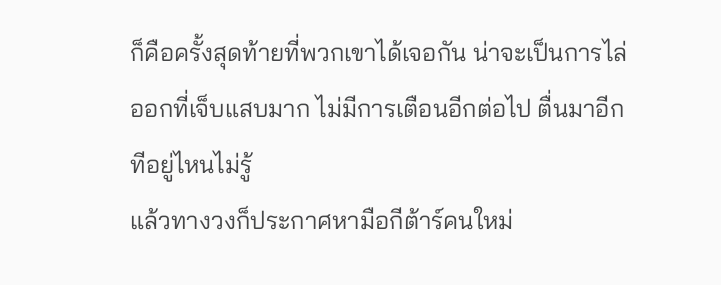ก็คือครั้งสุดท้ายที่พวกเขาได้เจอกัน น่าจะเป็นการไล่ออกที่เจ็บแสบมาก ไม่มีการเตือนอีกต่อไป ตื่นมาอีกทีอยู่ไหนไม่รู้
แล้วทางวงก็ประกาศหามือกีต้าร์คนใหม่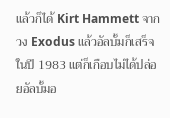แล้วก็ได้ Kirt Hammett จากวง Exodus แล้วอัลบั้มก็เสร็จในปี 1983 แต่ก็เกือบไม่ได้ปล่อยอัลบั้มอ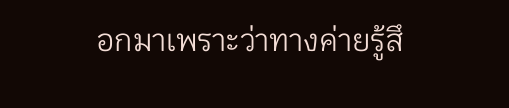อกมาเพราะว่าทางค่ายรู้สึ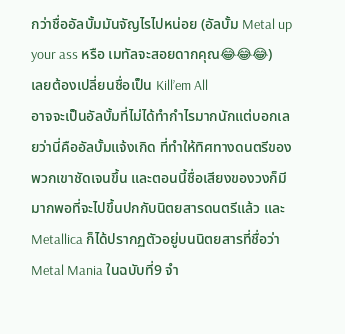กว่าชื่ออัลบั้มมันจัญไรไปหน่อย (อัลบั้ม Metal up your ass หรือ เมทัลจะสอยดากคุณ😂😂😂)
เลยต้องเปลี่ยนชื่อเป็น Kill’em All
อาจจะเป็นอัลบั้มที่ไม่ได้ทำกำไรมากนักแต่บอกเลยว่านี่คืออัลบั้มแจ้งเกิด ที่ทำให้ทิศทางดนตรีของพวกเขาชัดเจนขึ้น และตอนนี้ชื่อเสียงของวงก็มีมากพอที่จะไปขึ้นปกกับนิตยสารดนตรีแล้ว และ Metallica ก็ได้ปรากฏตัวอยู่บนนิตยสารที่ชื่อว่า Metal Mania ในฉบับที่9 จำ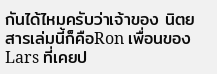กันได้ไหมครับว่าเจ้าของ นิตยสารเล่มนี้ก็คือRon เพื่อนของ Lars ที่เคยป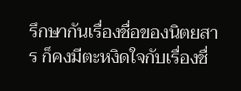รึกษากันเรื่องชื่อของนิตยสาร ก็คงมีตะหงิดใจกับเรื่องชื่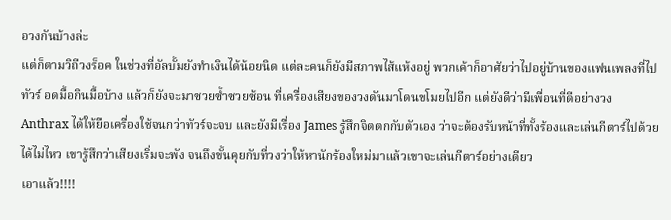อวงกันบ้างล่ะ
แต่ก็ตามวิถีวงร็อค ในช่วงที่อัลบั้มยังทำเงินได้น้อยนิด แต่ละคนก็ยังมีสภาพไส้แห้งอยู่ พวกเค้าก็อาศัยว่าไปอยู่บ้านของแฟนเพลงที่ไปทัวร์ อดมื้อกินมื้อบ้าง แล้วก็ยังจะมาซวยซ้ำซวยซ้อน ที่เครื่องเสียงของวงดันมาโดนขโมยไปอีก แต่ยังดีว่ามีเพื่อนที่ดีอย่างวง Anthrax ได้ให้ยือเครื่องใช้จนกว่าทัวร์จะจบ และยังมีเรื่อง James รู้สึกจิตตกกับตัวเอง ว่าจะต้องรับหน้าที่ทั้งร้องและเล่นกีตาร์ไปด้วยได้ไม่ไหว เขารู้สึกว่าเสียงเริ่มจะพัง จนถึงขั้นคุยกับที่วงว่าให้หานักร้องใหม่มาแล้วเขาจะเล่นกีตาร์อย่างเดียว
เอาแล้ว!!!!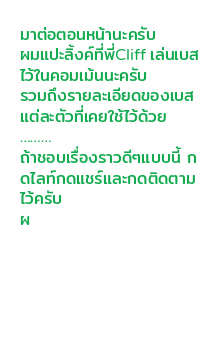มาต่อตอนหน้านะครับ
ผมแปะลิ้งค์ที่พี่Cliff เล่นเบสไว้ในคอมเม้นนะครับ
รวมถึงรายละเอียดของเบสแต่ละตัวที่เคยใช้ไว้ด้วย
………
ถ้าชอบเรื่องราวดีๆแบบนี้ กดไลท์กดแชร์และกดติดตามไว้ครับ
ผ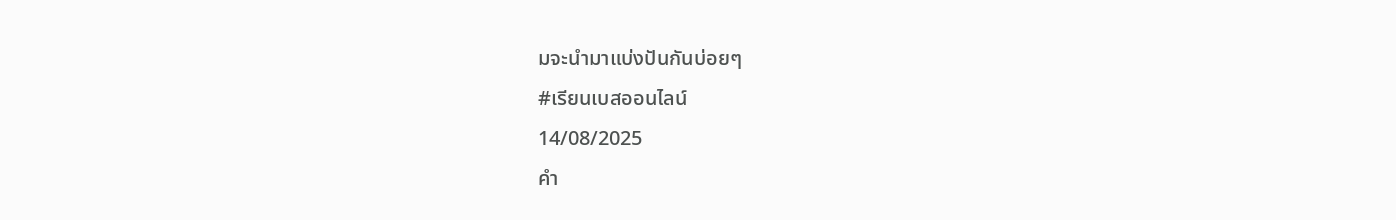มจะนำมาแบ่งปันกันบ่อยๆ
#เรียนเบสออนไลน์
14/08/2025
คำ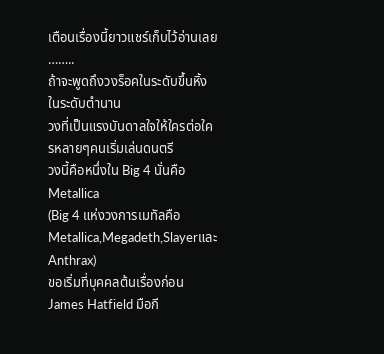เตือนเรื่องนี้ยาวแชร์เก็บไว้อ่านเลย
……..
ถ้าจะพูดถึงวงร็อคในระดับขึ้นหิ้งในระดับตำนาน
วงที่เป็นแรงบันดาลใจให้ใครต่อใครหลายๆคนเริ่มเล่นดนตรี
วงนี้คือหนึ่งใน Big 4 นั่นคือ Metallica
(Big 4 แห่งวงการเมทัลคือ Metallica,Megadeth,Slayerและ Anthrax)
ขอเริ่มที่บุคคลต้นเรื่องก่อน James Hatfield มือกี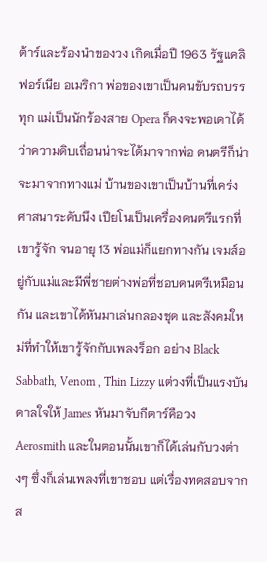ต้าร์และร้องนำของวง เกิดเมื่อปี 1963 รัฐแคลิฟอร์เนีย อเมริกา พ่อของเขาเป็นคนขับรถบรรทุก แม่เป็นนักร้องสาย Opera ก็คงจะพอเดาได้ว่าความดิบเถื่อนน่าจะได้มาจากพ่อ ดนตรีก็น่าจะมาจากทางแม่ บ้านของเขาเป็นบ้านที่เคร่งศาสนาระดับนึง เปียโนเป็นเครื่องดนตรีแรกที่เขารู้จัก จนอายุ 13 พ่อแม่ก็แยกทางกัน เจมส์อยู่กับแม่และมีพี่ชายต่างพ่อที่ชอบดนตรีเหมือนกัน และเขาได้หันมาเล่นกลองชุด และสังคมใหม่ที่ทำให้เขารู้จักกับเพลงร็อก อย่าง Black Sabbath, Venom , Thin Lizzy แต่วงที่เป็นแรงบันดาลใจให้ James หันมาจับกีตาร์คือวง Aerosmith และในตอนนั้นเขาก็ได้เล่นกับวงต่างๆ ซึ่งก็เล่นเพลงที่เขาชอบ แต่เรื่องทดสอบจากส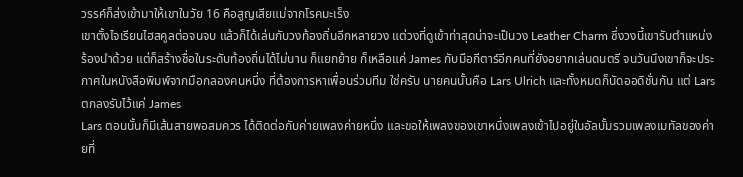วรรค์ก็ส่งเข้ามาให้เขาในวัย 16 คือสูญเสียแม่จากโรคมะเร็ง
เขาตั้งไจเรียนไฮสคูลต่อจนจบ แล้วก็ได้เล่นกับวงท้องถิ่นอีกหลายวง แต่วงที่ดูเข้าท่าสุดน่าจะเป็นวง Leather Charm ซึ่งวงนี้เขารับตำแหน่งร้องนำด้วย แต่ก็สร้างชื่อในระดับท้องถิ่นได้ไม่นาน ก็แยกย้าย ก็เหลือแค่ James กับมือกีตาร์อีกคนที่ยังอยากเล่นดนตรี จนวันนึงเขาก็จะประกาศในหนังสือพิมพ์จากมือกลองคนหนึ่ง ที่ต้องการหาเพื่อนร่วมทีม ใช่ครับ นายคนนั้นคือ Lars Ulrich และทั้งหมดก็นัดออดิชั่นกัน แต่ Lars ตกลงรับไว้แค่ James
Lars ตอนนั้นก็มีเส้นสายพอสมควร ได้ติดต่อกับค่ายเพลงค่ายหนึ่ง และขอให้เพลงของเขาหนึ่งเพลงเข้าไปอยู่ในอัลบั้มรวมเพลงเมทัลของค่ายที่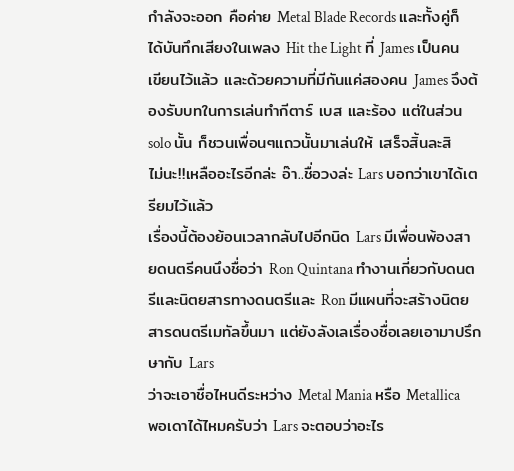กำลังจะออก คือค่าย Metal Blade Records และทั้งคู่ก็ได้บันทึกเสียงในเพลง Hit the Light ที่ James เป็นคนเขียนไว้แล้ว และด้วยความที่มีกันแค่สองคน James จึงต้องรับบทในการเล่นทำกีตาร์ เบส และร้อง แต่ในส่วน solo นั้น ก็ชวนเพื่อนๆแถวนั้นมาเล่นให้ เสร็จสิ้นละสิ
ไม่นะ!!เหลืออะไรอีกล่ะ อ๊า..ชื่อวงล่ะ Lars บอกว่าเขาได้เตรียมไว้แล้ว
เรื่องนี้ต้องย้อนเวลากลับไปอีกนิด Lars มีเพื่อนพ้องสายดนตรีคนนึงชื่อว่า Ron Quintana ทำงานเกี่ยวกับดนตรีและนิตยสารทางดนตรีและ Ron มีแผนที่จะสร้างนิตยสารดนตรีเมทัลขึ้นมา แต่ยังลังเลเรื่องชื่อเลยเอามาปรึกษากับ Lars
ว่าจะเอาชื่อไหนดีระหว่าง Metal Mania หรือ Metallica พอเดาได้ไหมครับว่า Lars จะตอบว่าอะไร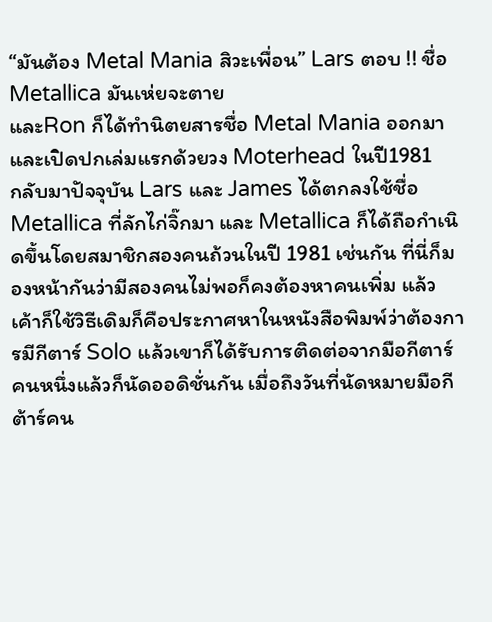“มันต้อง Metal Mania สิวะเพื่อน” Lars ตอบ !! ชื่อMetallica มันเห่ยจะตาย
และRon ก็ได้ทำนิตยสารชื่อ Metal Mania ออกมา และเปิดปกเล่มแรกด้วยวง Moterhead ในปี1981
กลับมาปัจจุบัน Lars และ James ได้ตกลงใช้ชื่อ Metallica ที่ลักไก่จิ๊กมา และ Metallica ก็ได้ถือกำเนิดขึ้นโดยสมาชิกสองคนถ้วนในปี 1981 เช่นกัน ที่นี่ก็มองหน้ากันว่ามีสองคนไม่พอก็คงต้องหาคนเพิ่ม แล้วเค้าก็ใช้วิธีเดิมก็คือประกาศหาในหนังสือพิมพ์ว่าต้องการมีกีตาร์ Solo แล้วเขาก็ได้รับการติดต่อจากมือกีตาร์คนหนึ่งแล้วก็นัดออดิชั่นกัน เมื่อถึงวันที่นัดหมายมือกีต้าร์คน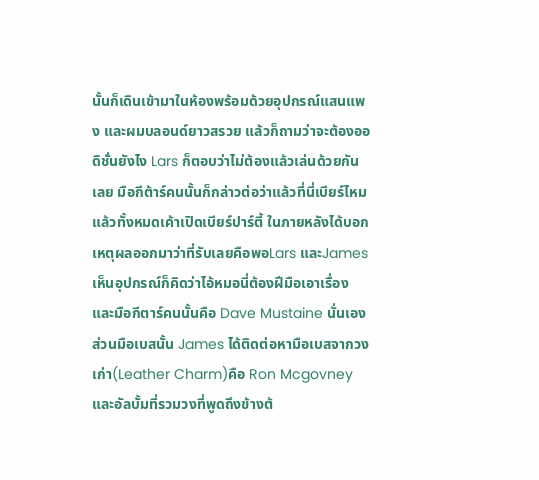นั้นก็เดินเข้ามาในห้องพร้อมด้วยอุปกรณ์แสนแพง และผมบลอนด์ยาวสรวย แล้วก็ถามว่าจะต้องออดิชั่นยังไง Lars ก็ตอบว่าไม่ต้องแล้วเล่นด้วยกันเลย มือกีต้าร์คนนั้นก็กล่าวต่อว่าแล้วที่นี่เบียร์ไหม แล้วทั้งหมดเค้าเปิดเบียร์ปาร์ตี้ ในภายหลังได้บอกเหตุผลออกมาว่าที่รับเลยคือพอLars และJames เห็นอุปกรณ์ก็คิดว่าไอ้หมอนี่ต้องฝีมือเอาเรื่อง
และมือกีตาร์คนนั้นคือ Dave Mustaine นั่นเอง
ส่วนมือเบสนั้น James ได้ติดต่อหามือเบสจากวงเก่า(Leather Charm)คือ Ron Mcgovney และอัลบั้มที่รวมวงที่พูดถึงข้างต้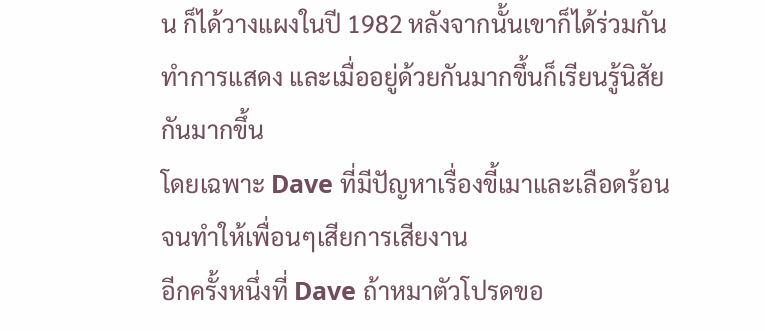น ก็ได้วางแผงในปี 1982 หลังจากนั้นเขาก็ได้ร่วมกันทำการแสดง และเมื่ออยู่ด้วยกันมากขึ้นก็เรียนรู้นิสัยกันมากขึ้น
โดยเฉพาะ Dave ที่มีปัญหาเรื่องขี้เมาและเลือดร้อน จนทำให้เพื่อนๆเสียการเสียงาน
อีกครั้งหนึ่งที่ Dave ถ้าหมาตัวโปรดขอ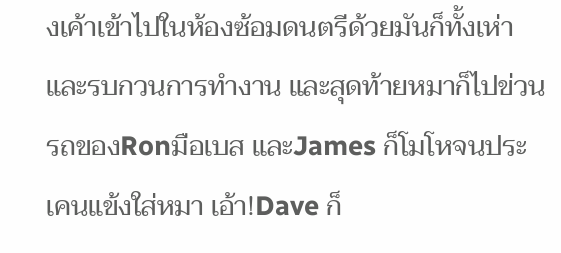งเค้าเข้าไปในห้องซ้อมดนตรีด้วยมันก็ทั้งเห่าและรบกวนการทำงาน และสุดท้ายหมาก็ไปข่วนรถของRonมือเบส และJames ก็โมโหจนประเคนแข้งใส่หมา เอ้า!Dave ก็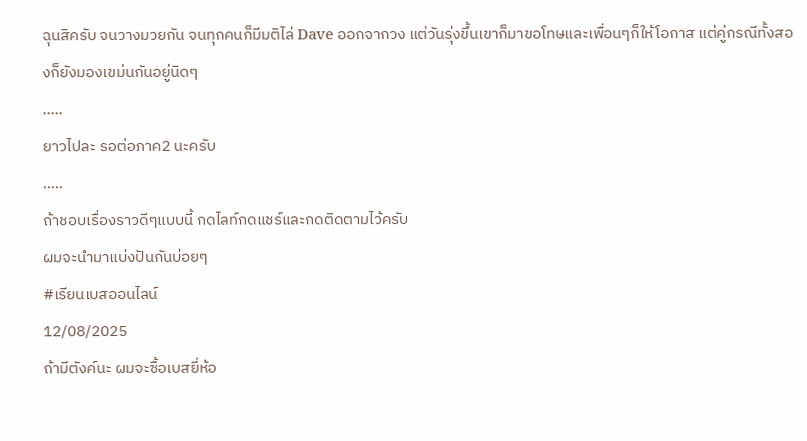ฉุนสิครับ จนวางมวยกัน จนทุกคนก็มีมติไล่ Dave ออกจากวง แต่วันรุ่งขึ้นเขาก็มาขอโทษและเพื่อนๆก็ให้โอกาส แต่คู่กรณีทั้งสองก็ยังมองเขม่นกันอยู่นิดๆ
…..
ยาวไปละ รอต่อภาค2 นะครับ
…..
ถ้าชอบเรื่องราวดีๆแบบนี้ กดไลท์กดแชร์และกดติดตามไว้ครับ
ผมจะนำมาแบ่งปันกันบ่อยๆ
#เรียนเบสออนไลน์
12/08/2025
ถ้ามีตังค์นะ ผมจะซื้อเบสยี่ห้อ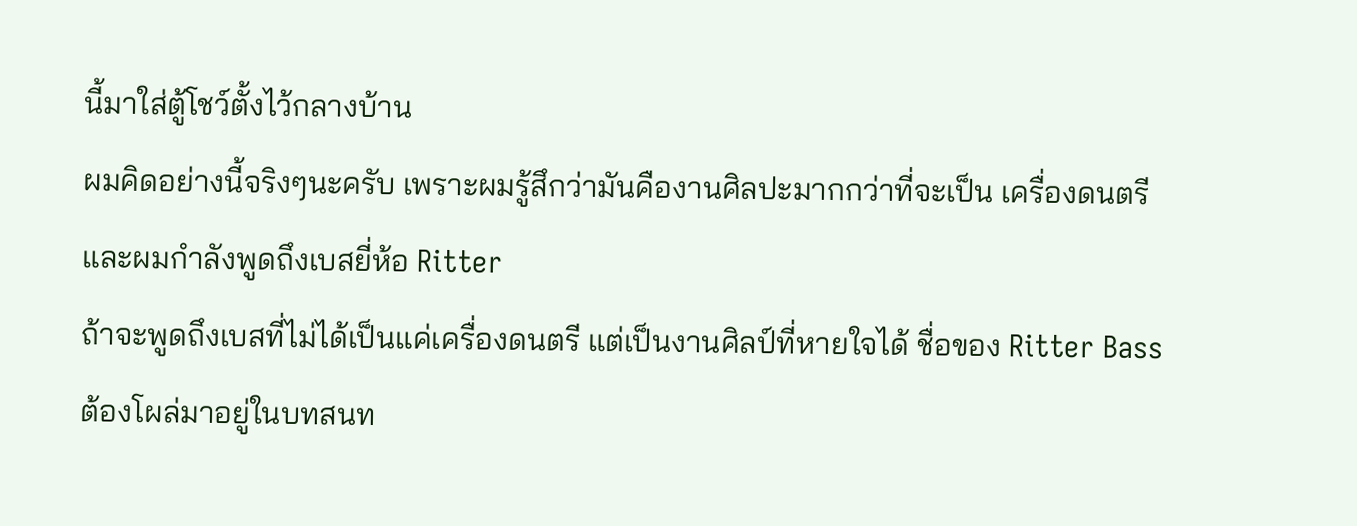นี้มาใส่ตู้โชว์ตั้งไว้กลางบ้าน
ผมคิดอย่างนี้จริงๆนะครับ เพราะผมรู้สึกว่ามันคืองานศิลปะมากกว่าที่จะเป็น เครื่องดนตรีและผมกำลังพูดถึงเบสยี่ห้อ Ritter
ถ้าจะพูดถึงเบสที่ไม่ได้เป็นแค่เครื่องดนตรี แต่เป็นงานศิลป์ที่หายใจได้ ชื่อของ Ritter Bass ต้องโผล่มาอยู่ในบทสนท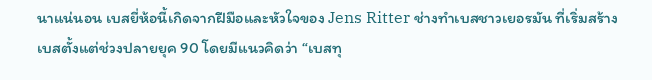นาแน่นอน เบสยี่ห้อนี้เกิดจากฝีมือและหัวใจของ Jens Ritter ช่างทำเบสชาวเยอรมัน ที่เริ่มสร้างเบสตั้งแต่ช่วงปลายยุค 90 โดยมีแนวคิดว่า “เบสทุ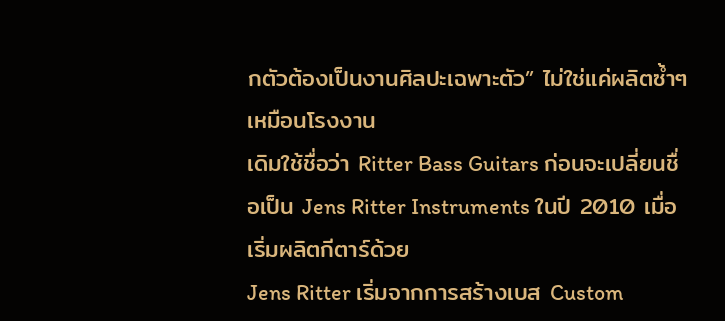กตัวต้องเป็นงานศิลปะเฉพาะตัว” ไม่ใช่แค่ผลิตซ้ำๆ เหมือนโรงงาน
เดิมใช้ชื่อว่า Ritter Bass Guitars ก่อนจะเปลี่ยนชื่อเป็น Jens Ritter Instruments ในปี 2010 เมื่อเริ่มผลิตกีตาร์ด้วย
Jens Ritter เริ่มจากการสร้างเบส Custom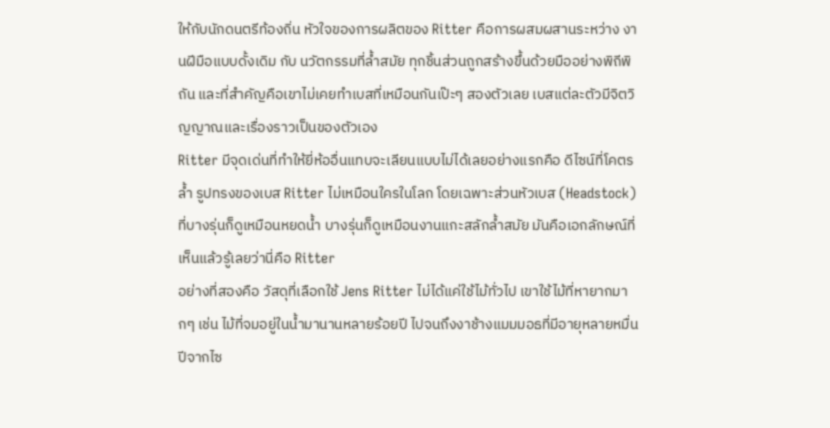ให้กับนักดนตรีท้องถิ่น หัวใจของการผลิตของ Ritter คือการผสมผสานระหว่าง งานฝีมือแบบดั้งเดิม กับ นวัตกรรมที่ล้ำสมัย ทุกชิ้นส่วนถูกสร้างขึ้นด้วยมืออย่างพิถีพิถัน และที่สำคัญคือเขาไม่เคยทำเบสที่เหมือนกันเป๊ะๆ สองตัวเลย เบสแต่ละตัวมีจิตวิญญาณและเรื่องราวเป็นของตัวเอง
Ritter มีจุดเด่นที่ทำให้ยี่ห้ออื่นแทบจะเลียนแบบไม่ได้เลยอย่างแรกคือ ดีไซน์ที่โคตรล้ำ รูปทรงของเบส Ritter ไม่เหมือนใครในโลก โดยเฉพาะส่วนหัวเบส (Headstock) ที่บางรุ่นก็ดูเหมือนหยดน้ำ บางรุ่นก็ดูเหมือนงานแกะสลักล้ำสมัย มันคือเอกลักษณ์ที่เห็นแล้วรู้เลยว่านี่คือ Ritter
อย่างที่สองคือ วัสดุที่เลือกใช้ Jens Ritter ไม่ได้แค่ใช้ไม้ทั่วไป เขาใช้ไม้ที่หายากมากๆ เช่น ไม้ที่จมอยู่ในน้ำมานานหลายร้อยปี ไปจนถึงงาช้างแมมมอธที่มีอายุหลายหมื่นปีจากไซ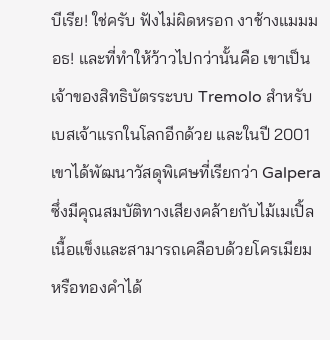บีเรีย! ใช่ครับ ฟังไม่ผิดหรอก งาช้างแมมมอธ! และที่ทำให้ว้าวไปกว่านั้นคือ เขาเป็นเจ้าของสิทธิบัตรระบบ Tremolo สำหรับเบสเจ้าแรกในโลกอีกด้วย และในปี 2001 เขาได้พัฒนาวัสดุพิเศษที่เรียกว่า Galpera ซึ่งมีคุณสมบัติทางเสียงคล้ายกับไม้เมเปิ้ลเนื้อแข็งและสามารถเคลือบด้วยโครเมียมหรือทองคำได้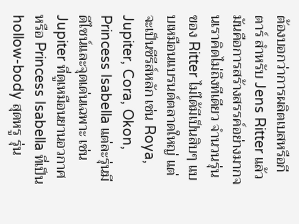ต้องบอกว่าการผลิตเบสหรือกีตาร์ สำหรับ Jens Ritter แล้ว มันคือการสร้างสรรค์อย่างมากจนเราคิดไม่ถึงทีเดียว จำนวนรุ่น ของ Ritter ไม่ได้มีเป็นสิบๆ แบบเหมือนแบรนด์ตลาดใหญ่ แต่จะเป็นซีรีส์หลัก เช่น Roya, Jupiter, Cora, Okon, Princess Isabella แต่ละรุ่นมีดีไซน์และจุดเด่นเฉพาะ เช่น Jupiter ที่ดูเหมือนยานอวกาศ หรือ Princess Isabella ที่เป็น hollow-body สุดหรู รุ่น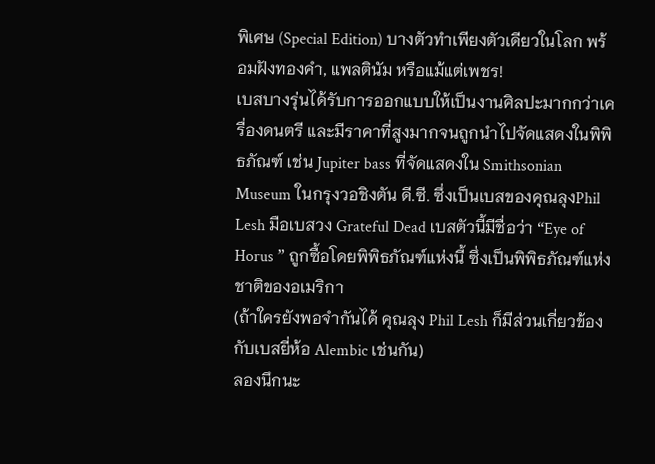พิเศษ (Special Edition) บางตัวทำเพียงตัวเดียวในโลก พร้อมฝังทองคำ, แพลตินัม หรือแม้แต่เพชร!
เบสบางรุ่นได้รับการออกแบบให้เป็นงานศิลปะมากกว่าเครื่องดนตรี และมีราคาที่สูงมากจนถูกนำไปจัดแสดงในพิพิธภัณฑ์ เช่น Jupiter bass ที่จัดแสดงใน Smithsonian Museum ในกรุงวอชิงตัน ดี.ซี. ซึ่งเป็นเบสของคุณลุงPhil Lesh มือเบสวง Grateful Dead เบสตัวนี้มีชื่อว่า “Eye of Horus ” ถูกซื้อโดยพิพิธภัณฑ์แห่งนี้ ซึ่งเป็นพิพิธภัณฑ์แห่งชาติของอเมริกา
(ถ้าใครยังพอจำกันได้ คุณลุง Phil Lesh ก็มีส่วนเกี่ยวข้องกับเบสยี่ห้อ Alembic เช่นกัน)
ลองนึกนะ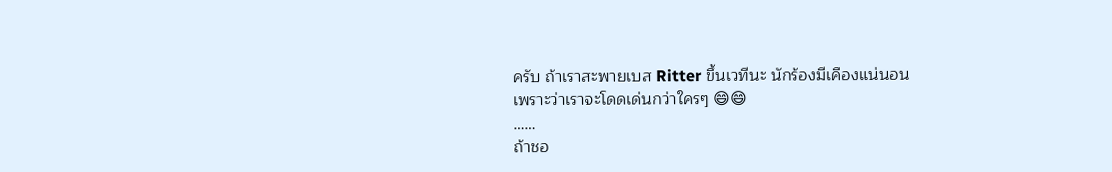ครับ ถ้าเราสะพายเบส Ritter ขึ้นเวทีนะ นักร้องมีเคืองแน่นอน
เพราะว่าเราจะโดดเด่นกว่าใครๆ 😄😄
……
ถ้าชอ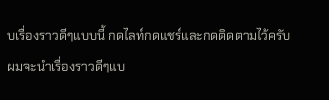บเรื่องราวดีๆแบบนี้ กดไลท์กดแชร์และกดติดตามไว้ครับ
ผมจะนำเรื่องราวดีๆแบ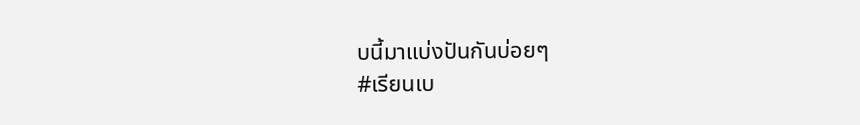บนี้มาแบ่งปันกันบ่อยๆ
#เรียนเบ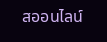สออนไลน์